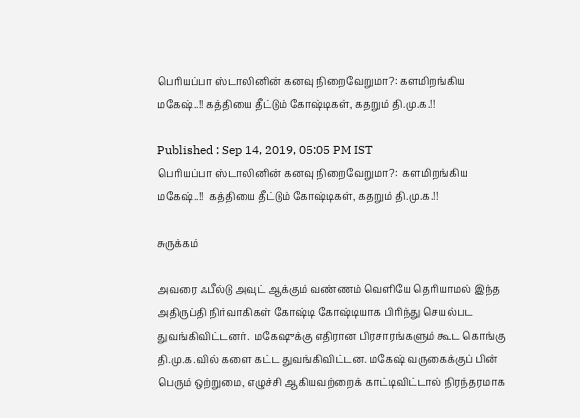பெரியப்பா ஸ்டாலினின் கனவு நிறைவேறுமா?: களமிறங்கிய மகேஷ்..!! கத்தியை தீட்டும் கோஷ்டிகள், கதறும் தி.மு.க.!!

Published : Sep 14, 2019, 05:05 PM IST
பெரியப்பா ஸ்டாலினின் கனவு நிறைவேறுமா?:  களமிறங்கிய மகேஷ்..!!  கத்தியை தீட்டும் கோஷ்டிகள், கதறும் தி.மு.க.!!

சுருக்கம்

அவரை ஃபீல்டு அவுட் ஆக்கும் வண்ணம் வெளியே தெரியாமல் இந்த அதிருப்தி நிர்வாகிகள் கோஷ்டி கோஷ்டியாக பிரிந்து செயல்பட துவங்கிவிட்டனர்.  மகேஷுக்கு எதிரான பிரசாரங்களும் கூட கொங்கு தி.மு.க.வில் களை கட்ட துவங்கிவிட்டன. மகேஷ் வருகைக்குப் பின் பெரும் ஒற்றுமை, எழுச்சி ஆகியவற்றைக் காட்டிவிட்டால் நிரந்தரமாக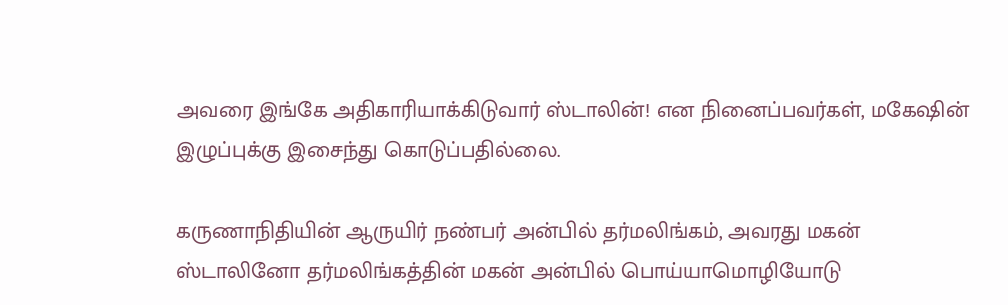அவரை இங்கே அதிகாரியாக்கிடுவார் ஸ்டாலின்! என நினைப்பவர்கள், மகேஷின் இழுப்புக்கு இசைந்து கொடுப்பதில்லை.

கருணாநிதியின் ஆருயிர் நண்பர் அன்பில் தர்மலிங்கம், அவரது மகன் ஸ்டாலினோ தர்மலிங்கத்தின் மகன் அன்பில் பொய்யாமொழியோடு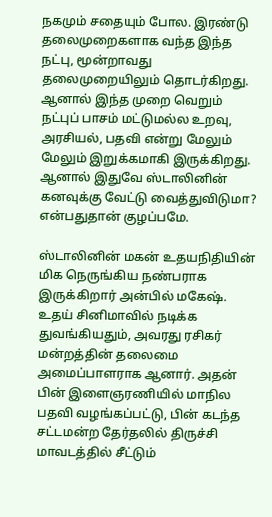நகமும் சதையும் போல. இரண்டு தலைமுறைகளாக வந்த இந்த நட்பு, மூன்றாவது தலைமுறையிலும் தொடர்கிறது.  ஆனால் இந்த முறை வெறும் நட்புப் பாசம் மட்டுமல்ல உறவு, அரசியல், பதவி என்று மேலும் மேலும் இறுக்கமாகி இருக்கிறது.  ஆனால் இதுவே ஸ்டாலினின் கனவுக்கு வேட்டு வைத்துவிடுமா? என்பதுதான் குழப்பமே.

ஸ்டாலினின் மகன் உதயநிதியின் மிக நெருங்கிய நண்பராக இருக்கிறார் அன்பில் மகேஷ். உதய் சினிமாவில் நடிக்க துவங்கியதும், அவரது ரசிகர் மன்றத்தின் தலைமை அமைப்பாளராக ஆனார். அதன் பின் இளைஞரணியில் மாநில பதவி வழங்கப்பட்டு, பின் கடந்த சட்டமன்ற தேர்தலில் திருச்சி மாவடத்தில் சீட்டும்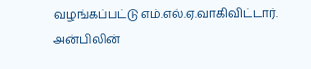வழங்கப்பட்டு எம்.எல்.ஏ.வாகிவிட்டார். அன்பிலின்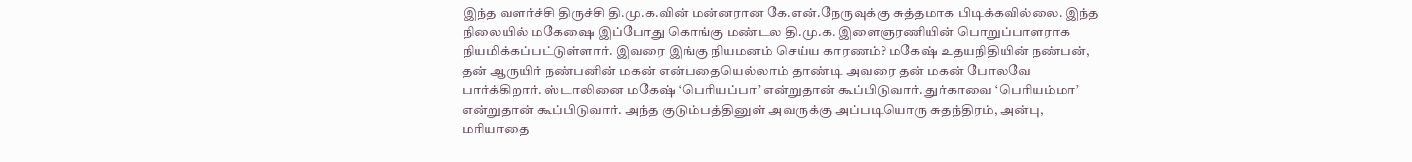இந்த வளர்ச்சி திருச்சி தி.மு.க.வின் மன்னரான கே.என்.நேருவுக்கு சுத்தமாக பிடிக்கவில்லை. இந்த நிலையில் மகேஷை இப்போது கொங்கு மண்டல தி.மு.க. இளைஞரணியின் பொறுப்பாளராக நியமிக்கப்பட்டுள்ளார். இவரை இங்கு நியமனம் செய்ய காரணம்? மகேஷ் உதயநிதியின் நண்பன், தன் ஆருயிர் நண்பனின் மகன் என்பதையெல்லாம் தாண்டி அவரை தன் மகன் போலவே பார்க்கிறார். ஸ்டாலினை மகேஷ் ‘பெரியப்பா’ என்றுதான் கூப்பிடுவார். துர்காவை ‘பெரியம்மா’ என்றுதான் கூப்பிடுவார். அந்த குடும்பத்தினுள் அவருக்கு அப்படியொரு சுதந்திரம், அன்பு, மரியாதை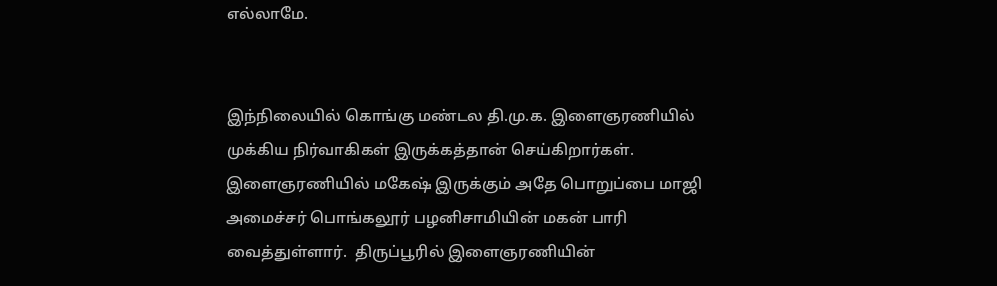எல்லாமே.


இந்நிலையில் கொங்கு மண்டல தி.மு.க. இளைஞரணியில் முக்கிய நிர்வாகிகள் இருக்கத்தான் செய்கிறார்கள். இளைஞரணியில் மகேஷ் இருக்கும் அதே பொறுப்பை மாஜி அமைச்சர் பொங்கலூர் பழனிசாமியின் மகன் பாரி வைத்துள்ளார்.  திருப்பூரில் இளைஞரணியின்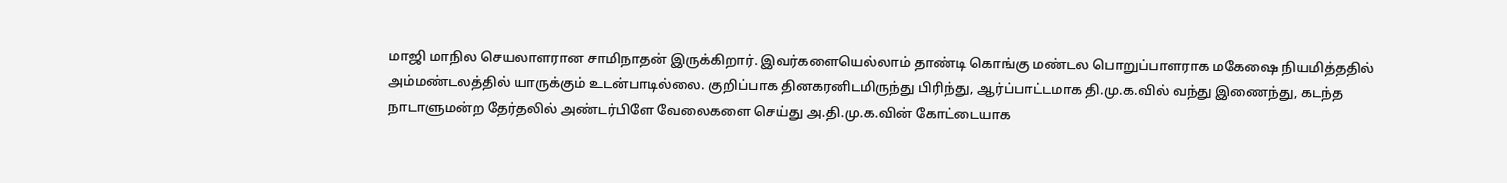மாஜி மாநில செயலாளரான சாமிநாதன் இருக்கிறார். இவர்களையெல்லாம் தாண்டி கொங்கு மண்டல பொறுப்பாளராக மகேஷை நியமித்ததில் அம்மண்டலத்தில் யாருக்கும் உடன்பாடில்லை. குறிப்பாக தினகரனிடமிருந்து பிரிந்து, ஆர்ப்பாட்டமாக தி.மு.க.வில் வந்து இணைந்து, கடந்த நாடாளுமன்ற தேர்தலில் அண்டர்பிளே வேலைகளை செய்து அ.தி.மு.க.வின் கோட்டையாக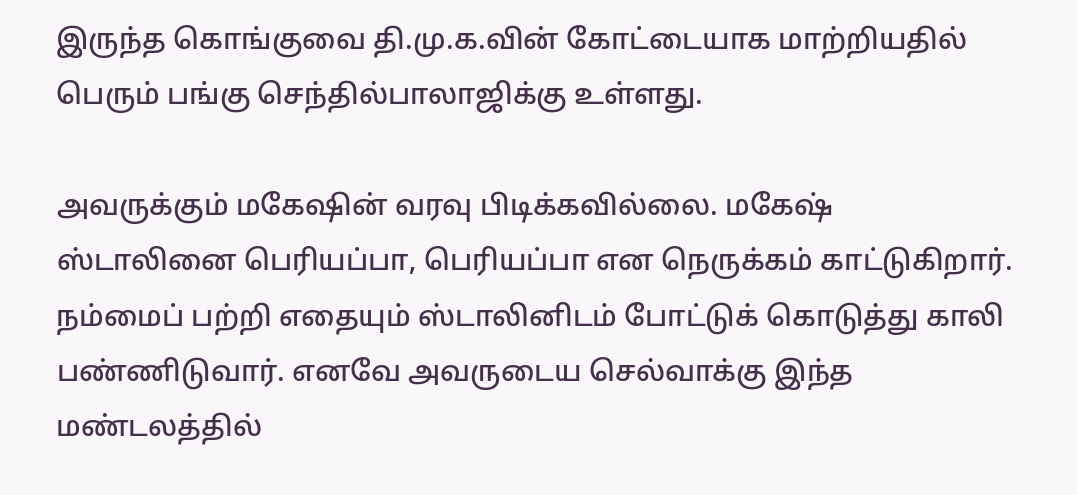இருந்த கொங்குவை தி.மு.க.வின் கோட்டையாக மாற்றியதில் பெரும் பங்கு செந்தில்பாலாஜிக்கு உள்ளது.

அவருக்கும் மகேஷின் வரவு பிடிக்கவில்லை. மகேஷ் ஸ்டாலினை பெரியப்பா, பெரியப்பா என நெருக்கம் காட்டுகிறார். நம்மைப் பற்றி எதையும் ஸ்டாலினிடம் போட்டுக் கொடுத்து காலி பண்ணிடுவார். எனவே அவருடைய செல்வாக்கு இந்த மண்டலத்தில்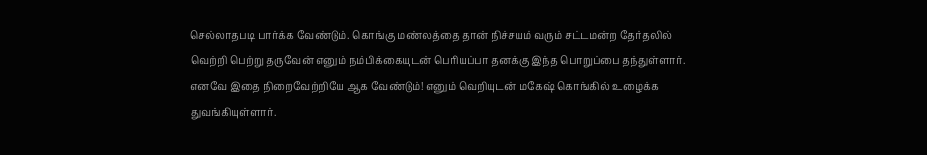செல்லாதபடி பார்க்க வேண்டும். கொங்கு மண்லத்தை தான் நிச்சயம் வரும் சட்டமன்ற தேர்தலில் வெற்றி பெற்று தருவேன் எனும் நம்பிக்கையுடன் பெரியப்பா தனக்கு இந்த பொறுப்பை தந்துள்ளார். எனவே இதை நிறைவேற்றியே ஆக வேண்டும்! எனும் வெறியுடன் மகேஷ் கொங்கில் உழைக்க துவங்கியுள்ளார்.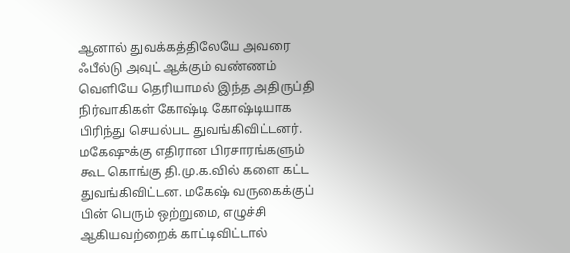ஆனால் துவக்கத்திலேயே அவரை ஃபீல்டு அவுட் ஆக்கும் வண்ணம் வெளியே தெரியாமல் இந்த அதிருப்தி நிர்வாகிகள் கோஷ்டி கோஷ்டியாக பிரிந்து செயல்பட துவங்கிவிட்டனர்.  மகேஷுக்கு எதிரான பிரசாரங்களும் கூட கொங்கு தி.மு.க.வில் களை கட்ட துவங்கிவிட்டன. மகேஷ் வருகைக்குப் பின் பெரும் ஒற்றுமை, எழுச்சி ஆகியவற்றைக் காட்டிவிட்டால்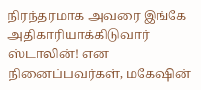நிரந்தரமாக அவரை இங்கே அதிகாரியாக்கிடுவார் ஸ்டாலின்! என நினைப்பவர்கள், மகேஷின்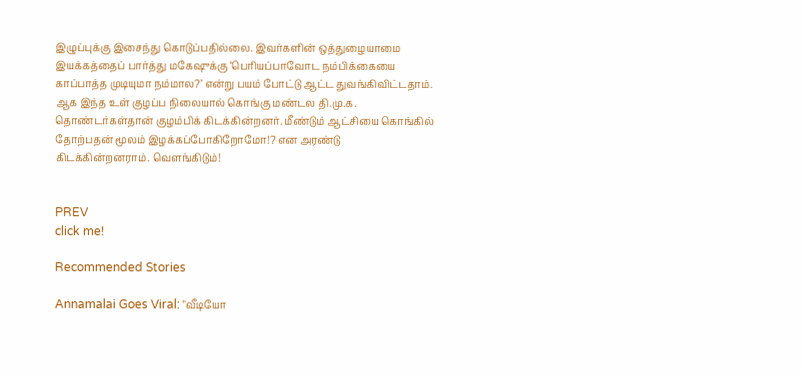இழுப்புக்கு இசைந்து கொடுப்பதில்லை. இவர்களின் ஒத்துழையாமை இயக்கத்தைப் பார்த்து மகேஷுக்கு ‘பெரியப்பாவோட நம்பிக்கையை காப்பாத்த முடியுமா நம்மால?’ என்று பயம் போட்டு ஆட்ட துவங்கிவிட்டதாம். ஆக இந்த உள் குழப்ப நிலையால் கொங்கு மண்டல தி.மு.க. தொண்டர்கள்தான் குழம்பிக் கிடக்கின்றனர். மீண்டும் ஆட்சியை கொங்கில் தோற்பதன் மூலம் இழக்கப்போகிறோமோ!? என அரண்டு கிடக்கின்றனராம். வெளங்கிடும்!


PREV
click me!

Recommended Stories

Annamalai Goes Viral: "வீடியோ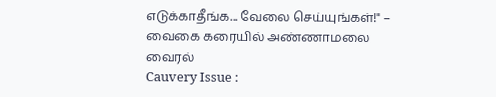எடுக்காதீங்க... வேலை செய்யுங்கள்!" – வைகை கரையில் அண்ணாமலை வைரல்
Cauvery Issue :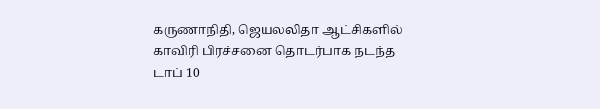கருணாநிதி, ஜெயலலிதா ஆட்சிகளில் காவிரி பிரச்சனை தொடர்பாக நடந்த டாப் 10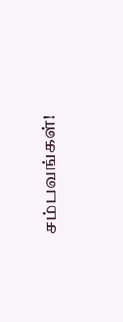சம்பவங்கள்!